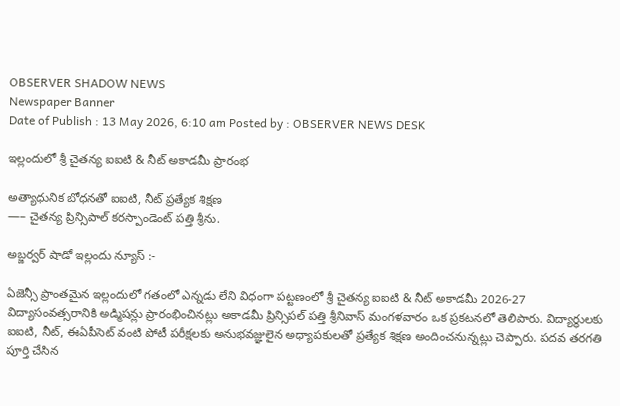OBSERVER SHADOW NEWS
Newspaper Banner
Date of Publish : 13 May 2026, 6:10 am Posted by : OBSERVER NEWS DESK

ఇల్లందులో శ్రీ చైతన్య ఐఐటి & నీట్ అకాడమీ ప్రారంభ

అత్యాధునిక బోధనతో ఐఐటి, నీట్ ప్రత్యేక శిక్షణ
—– చైతన్య ప్రిన్సిపాల్ కరస్పాండెంట్ పత్తి శ్రీను.

అబ్జర్వర్ షాడో ఇల్లందు న్యూస్ :-

ఏజెన్సీ ప్రాంతమైన ఇల్లందులో గతంలో ఎన్నడు లేని విధంగా పట్టణంలో శ్రీ చైతన్య ఐఐటి & నీట్ అకాడమీ 2026-27 విద్యాసంవత్సరానికి అడ్మిషన్లు ప్రారంభించినట్లు అకాడమీ ప్రిన్సిపల్ పత్తి శ్రీనివాస్ మంగళవారం ఒక ప్రకటనలో తెలిపారు. విద్యార్థులకు ఐఐటి, నీట్, ఈఏపీసెట్ వంటి పోటీ పరీక్షలకు అనుభవజ్ఞులైన అధ్యాపకులతో ప్రత్యేక శిక్షణ అందించనున్నట్లు చెప్పారు. పదవ తరగతి పూర్తి చేసిన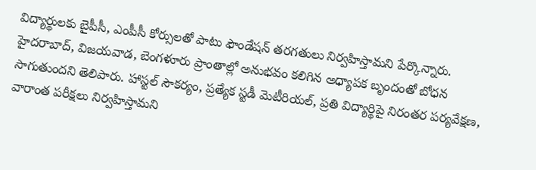విద్యార్థులకు బైపీసీ, ఎంపీసీ కోర్సులతో పాటు ఫౌండేషన్ తరగతులు నిర్వహిస్తామని పేర్కొన్నారు. హైదరాబాద్, విజయవాడ, బెంగళూరు ప్రాంతాల్లో అనుభవం కలిగిన అధ్యాపక బృందంతో బోధన సాగుతుందని తెలిపారు. హాస్టల్ సౌకర్యం, ప్రత్యేక స్టడీ మెటీరియల్, ప్రతి విద్యార్థిపై నిరంతర పర్యవేక్షణ, వారాంత పరీక్షలు నిర్వహిస్తామని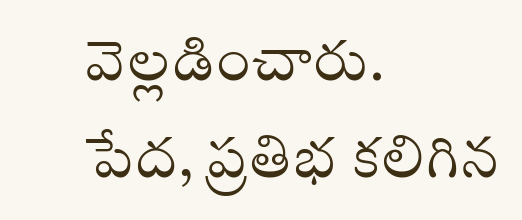వెల్లడించారు. పేద, ప్రతిభ కలిగిన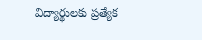విద్యార్థులకు ప్రత్యేక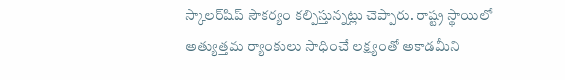స్కాలర్‌షిప్ సౌకర్యం కల్పిస్తున్నట్లు చెప్పారు. రాష్ట్ర స్థాయిలో అత్యుత్తమ ర్యాంకులు సాధించే లక్ష్యంతో అకాడమీని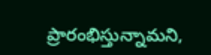ప్రారంభిస్తున్నామని,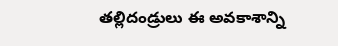తల్లిదండ్రులు ఈ అవకాశాన్ని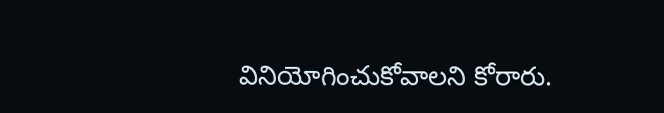వినియోగించుకోవాలని కోరారు.